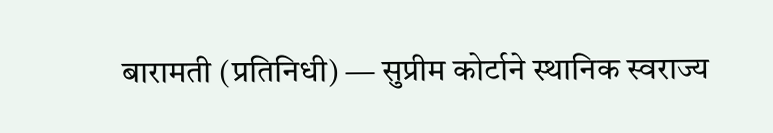बारामती (प्रतिनिधी) — सुप्रीम कोर्टाने स्थानिक स्वराज्य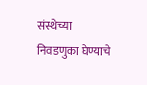संस्थेच्या निवडणुका घेण्याचे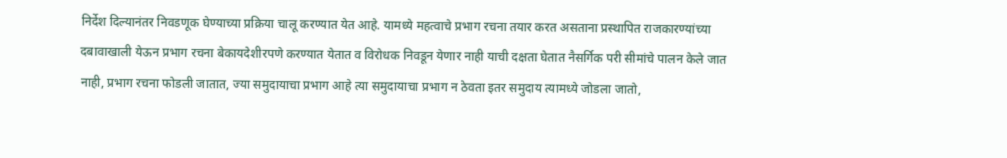निर्देश दिल्यानंतर निवडणूक घेण्याच्या प्रक्रिया चालू करण्यात येत आहे. यामध्ये महत्वाचे प्रभाग रचना तयार करत असताना प्रस्थापित राजकारण्यांच्या दबावाखाली येऊन प्रभाग रचना बेकायदेशीरपणे करण्यात येतात व विरोधक निवडून येणार नाही याची दक्षता घेतात नैसर्गिक परी सीमांचे पालन केले जात नाही, प्रभाग रचना फोडली जातात, ज्या समुदायाचा प्रभाग आहे त्या समुदायाचा प्रभाग न ठेवता इतर समुदाय त्यामध्ये जोडला जातो,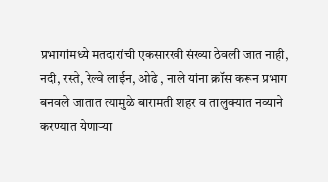प्रभागांमध्ये मतदारांची एकसारखी संख्या ठेवली जात नाही, नदी, रस्ते, रेल्वे लाईन, ओढे , नाले यांना क्रॉस करून प्रभाग बनवले जातात त्यामुळे बारामती शहर व तालुक्यात नव्याने करण्यात येणाऱ्या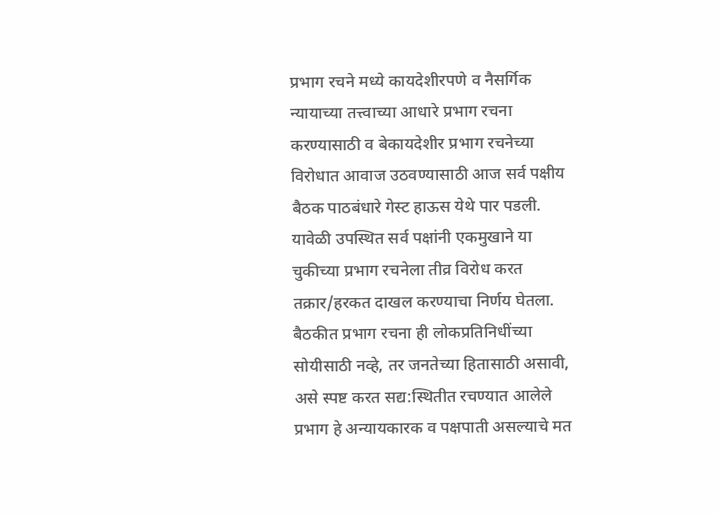प्रभाग रचने मध्ये कायदेशीरपणे व नैसर्गिक न्यायाच्या तत्त्वाच्या आधारे प्रभाग रचना करण्यासाठी व बेकायदेशीर प्रभाग रचनेच्या विरोधात आवाज उठवण्यासाठी आज सर्व पक्षीय बैठक पाठबंधारे गेस्ट हाऊस येथे पार पडली. यावेळी उपस्थित सर्व पक्षांनी एकमुखाने या चुकीच्या प्रभाग रचनेला तीव्र विरोध करत तक्रार/हरकत दाखल करण्याचा निर्णय घेतला.
बैठकीत प्रभाग रचना ही लोकप्रतिनिधींच्या सोयीसाठी नव्हे, तर जनतेच्या हितासाठी असावी, असे स्पष्ट करत सद्य:स्थितीत रचण्यात आलेले प्रभाग हे अन्यायकारक व पक्षपाती असल्याचे मत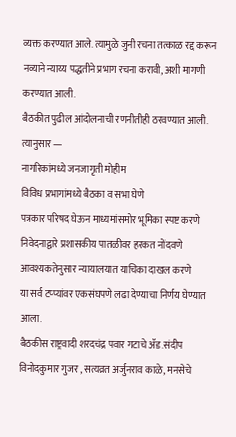व्यक्त करण्यात आले. त्यामुळे जुनी रचना तत्काळ रद्द करून नव्याने न्याय्य पद्धतीने प्रभाग रचना करावी, अशी मागणी करण्यात आली.
बैठकीत पुढील आंदोलनाची रणनीतीही ठरवण्यात आली. त्यानुसार —
नागरिकांमध्ये जनजागृती मोहीम
विविध प्रभागांमध्ये बैठका व सभा घेणे
पत्रकार परिषद घेऊन माध्यमांसमोर भूमिका स्पष्ट करणे
निवेदनाद्वारे प्रशासकीय पातळीवर हरकत नोंदवणे
आवश्यकतेनुसार न्यायालयात याचिका दाखल करणे
या सर्व टप्प्यांवर एकसंघपणे लढा देण्याचा निर्णय घेण्यात आला.
बैठकीस राष्ट्रवादी शरदचंद्र पवार गटाचे ॲड.संदीप विनोदकुमार गुजर , सत्यव्रत अर्जुनराव काळे, मनसेचे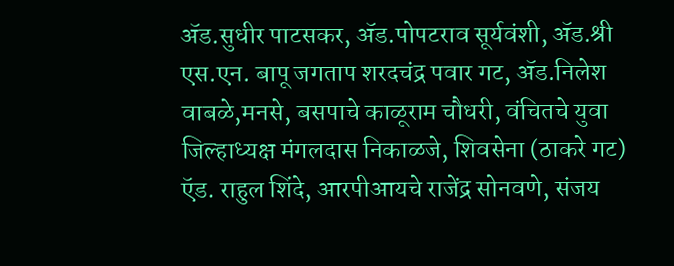ॲड.सुधीर पाटसकर, ॲड.पोपटराव सूर्यवंशी, ॲड.श्री एस.एन. बापू जगताप शरदचंद्र पवार गट, ॲड.निलेश वाबळे,मनसे, बसपाचे काळूराम चौधरी, वंचितचे युवा जिल्हाध्यक्ष मंगलदास निकाळजे, शिवसेना (ठाकरे गट) ऍड. राहुल शिंदे, आरपीआयचे राजेंद्र सोनवणे, संजय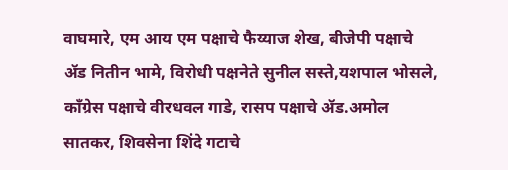वाघमारे, एम आय एम पक्षाचे फैय्याज शेख, बीजेपी पक्षाचे ॲड नितीन भामे, विरोधी पक्षनेते सुनील सस्ते,यशपाल भोसले, काँग्रेस पक्षाचे वीरधवल गाडे, रासप पक्षाचे ॲड.अमोल सातकर, शिवसेना शिंदे गटाचे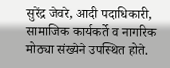सुरेंद्र जेवरे, आदी पदाधिकारी, सामाजिक कार्यकर्ते व नागरिक मोठ्या संख्येने उपस्थित होते.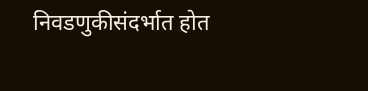निवडणुकीसंदर्भात होत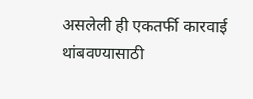असलेली ही एकतर्फी कारवाई थांबवण्यासाठी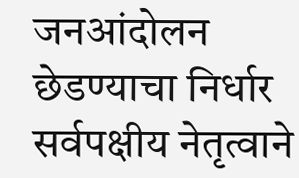जनआंदोलन छेडण्याचा निर्धार सर्वपक्षीय नेतृत्वाने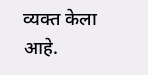व्यक्त केला आहे.